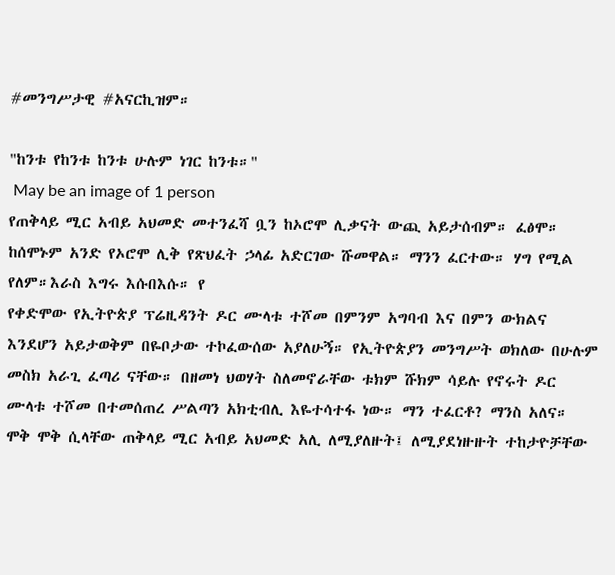#መንግሥታዊ #አናርኪዝም።

"ከንቱ የከንቱ ከንቱ ሁሉም ነገር ከንቱ።"
 May be an image of 1 person
የጠቅላይ ሚር አብይ አህመድ መተንፈሻ ቧን ከኦሮሞ ሊቃናት ውጪ አይታሰብም። ፈፅሞ። ከሰሞኑም አንድ የኦሮሞ ሊቅ የጽህፈት ኃላፊ አድርገው ሹመዋል። ማንን ፈርተው። ሃግ የሚል የለም።እራስ እግሩ እሱበእሱ። የ
የቀድሞው የኢትዮጵያ ፕሬዚዳንት ዶር ሙላቱ ተሾመ በምንም አግባብ እና በምን ውክልና እንደሆን አይታወቅም በዬቦታው ተኮፈውሰው አያለሁኝ። የኢትዮጵያን መንግሥት ወክለው በሁሉም መስክ አራጊ ፈጣሪ ናቸው። በዘመነ ህወሃት ስለመኖራቸው ቱክም ሹክም ሳይሉ የኖሩት ዶር ሙላቱ ተሾመ በተመሰጠረ ሥልጣን አክቲብሊ እዬተሳተፋ ነው። ማን ተፈርቶ? ማንስ አለና።
ሞቅ ሞቅ ሲላቸው ጠቅላይ ሚር አብይ አህመድ አሊ ለሚያለዙት፤ ለሚያደነዙዙት ተከታዮቻቸው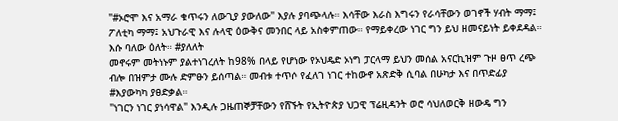"#ኦሮሞ እና አማራ ቁጥሩን ለውጊያ ያውለው" እያሉ ያባጭላሉ። እሳቸው እራስ እግሩን የራሳቸውን ወገኖች ሃብት ማማ፤ ፖለቲካ ማማ፤ አህጉራዊ እና ሉላዊ ዕውቅና መንበር ላይ አስቀምጠው። የማይቀረው ነገር ግን ይህ ዘመናይነት ይቀደዳል። እሱ ባለው ዕለት። #ያለለት
መኖሩም መትነኑም ያልተነገረለት ከ98% በላይ የሆነው የኦህዴድ ኦነግ ፓርላማ ይህን መሰል አናርኪዝም ጉዞ ፀጥ ረጭ ብሎ በዝምታ ሙሉ ድምፁን ይሰጣል። መብቱ ተጥሶ የፈለገ ነገር ተከውኖ አጽድቅ ሲባል በሁካታ እና በጥድፊያ #እያውካካ ያፀድቃል።
"ነገርን ነገር ያነሳዋል" እንዲሉ ጋዜጠኞቻቸውን የሸኙት የኢትዮጵያ ህጋዊ ፕሬዚዳንት ወሮ ሳህለወርቅ ዘውዴ ግን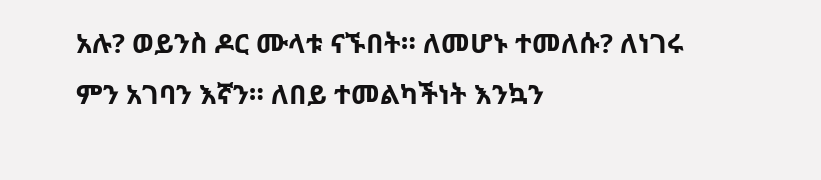አሉ? ወይንስ ዶር ሙላቱ ናኙበት። ለመሆኑ ተመለሱ? ለነገሩ ምን አገባን እኛን። ለበይ ተመልካችነት እንኳን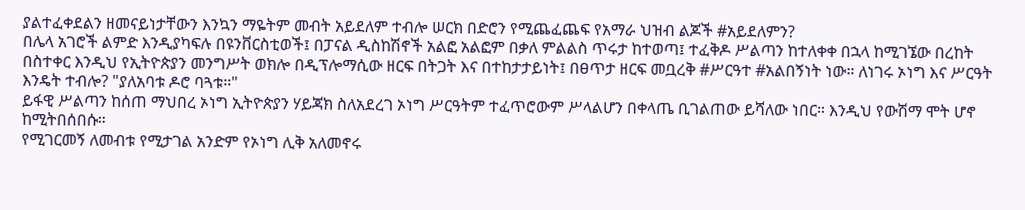ያልተፈቀደልን ዘመናይነታቸውን እንኳን ማዬትም መብት አይደለም ተብሎ ሠርክ በድሮን የሚጨፈጨፍ የአማራ ህዝብ ልጆች #አይደለምን?
በሌላ አገሮች ልምድ እንዲያካፍሉ በዩንቨርስቲወች፤ በፓናል ዲስከሽኖች አልፎ አልፎም በቃለ ምልልስ ጥሩታ ከተወጣ፤ ተፈቅዶ ሥልጣን ከተለቀቀ በኋላ ከሚገኜው በረከት በስተቀር እንዲህ የኢትዮጵያን መንግሥት ወክሎ በዲፕሎማሲው ዘርፍ በትጋት እና በተከታታይነት፤ በፀጥታ ዘርፍ መቧረቅ #ሥርዓተ #አልበኝነት ነው። ለነገሩ ኦነግ እና ሥርዓት እንዴት ተብሎ? "ያለአባቱ ዶሮ ባጓቱ።"
ይፋዊ ሥልጣን ከሰጠ ማህበረ ኦነግ ኢትዮጵያን ሃይጃክ ስለአደረገ ኦነግ ሥርዓትም ተፈጥሮውም ሥላልሆን በቀላጤ ቢገልጠው ይሻለው ነበር። እንዲህ የውሽማ ሞት ሆኖ ከሚትበሰበሱ።
የሚገርመኝ ለመብቱ የሚታገል አንድም የኦነግ ሊቅ አለመኖሩ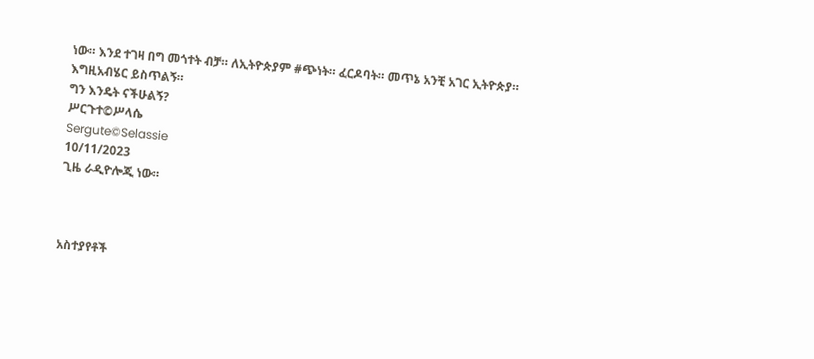ነው። እንደ ተገዛ በግ መጎተት ብቻ። ለኢትዮጵያም #ጭነት። ፈርዶባት። መጥኔ አንቺ አገር ኢትዮጵያ።
እግዚአብሄር ይስጥልኝ።
ግን እንዴት ናችሁልኝ?
ሥርጉተ©ሥላሴ
Sergute©Selassie
10/11/2023
ጊዜ ራዲዮሎጂ ነው።



አስተያየቶች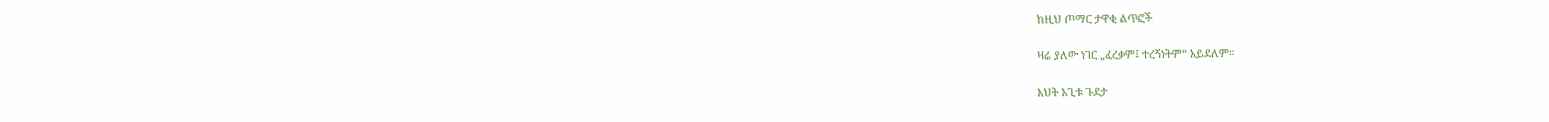ከዚህ ጦማር ታዋቂ ልጥፎች

ዛሬ ያለው ነገር „ፈረቃም፤ ተረኝነትም“ አይደለም።

እህት አጊቱ ጉደታ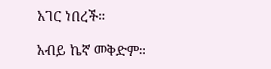አገር ነበረች።

አብይ ኬኛ መቅድም።